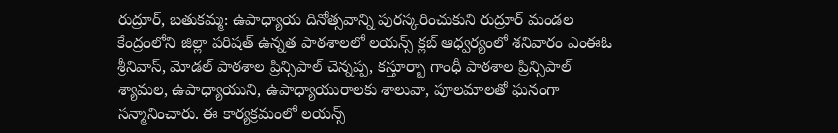రుద్రూర్, బతుకమ్మ: ఉపాధ్యాయ దినోత్సవాన్ని పురస్కరించుకుని రుద్రూర్ మండల కేంద్రంలోని జిల్లా పరిషత్ ఉన్నత పాఠశాలలో లయన్స్ క్లబ్ ఆధ్వర్యంలో శనివారం ఎంఈఓ శ్రీనివాస్, మోడల్ పాఠశాల ప్రిన్సిపాల్ చెన్నప్ప, కస్తూర్బా గాంధీ పాఠశాల ప్రిన్సిపాల్ శ్యామల, ఉపాధ్యాయుని, ఉపాధ్యాయురాలకు శాలువా, పూలమాలతో ఘనంగా సన్మానించారు. ఈ కార్యక్రమంలో లయన్స్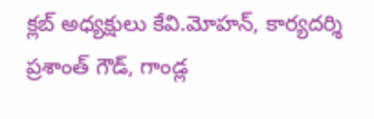క్లబ్ అధ్యక్షులు కేవి.మోహన్, కార్యదర్శి ప్రశాంత్ గౌడ్, గాండ్ల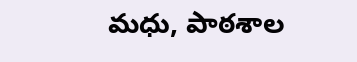మధు, పాఠశాల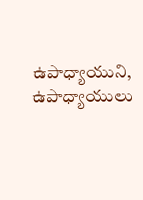ఉపాధ్యాయుని, ఉపాధ్యాయులు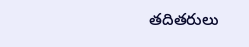తదితరులు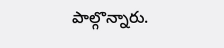పాల్గొన్నారు.